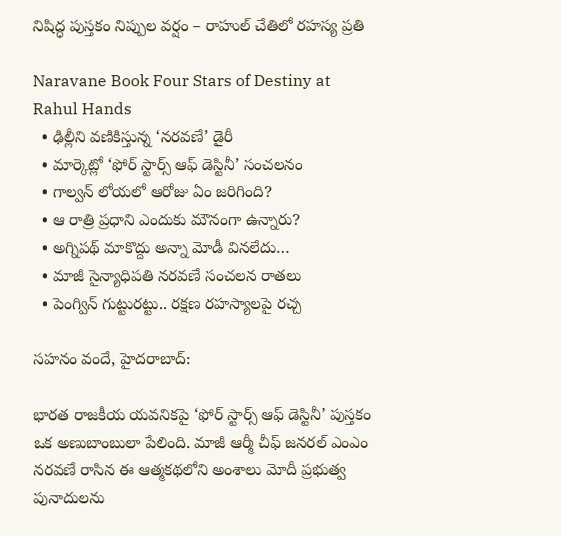నిషిద్ధ పుస్తకం నిప్పుల వర్షం – రాహుల్ చేతిలో రహస్య ప్రతి

Naravane Book Four Stars of Destiny at Rahul Hands
  • ఢిల్లీని వణికిస్తున్న ‘నరవణే’ డైరీ
  • మార్కెట్లో ‘ఫోర్ స్టార్స్ ఆఫ్ డెస్టినీ’ సంచలనం
  • గాల్వన్ లోయలో ఆరోజు ఏం జరిగింది?
  • ఆ రాత్రి ప్రధాని ఎందుకు మౌనంగా ఉన్నారు?
  • అగ్నిపథ్ మాకొద్దు అన్నా మోడీ వినలేదు…
  • మాజీ సైన్యాధిపతి నరవణే సంచలన రాతలు
  • పెంగ్విన్ గుట్టురట్టు.. రక్షణ రహస్యాలపై రచ్చ

సహనం వందే, హైదరాబాద్:

భారత రాజకీయ యవనికపై ‘ఫోర్ స్టార్స్ ఆఫ్ డెస్టినీ’ పుస్తకం ఒక అణుబాంబులా పేలింది. మాజీ ఆర్మీ చీఫ్ జనరల్ ఎంఎం నరవణే రాసిన ఈ ఆత్మకథలోని అంశాలు మోదీ ప్రభుత్వ పునాదులను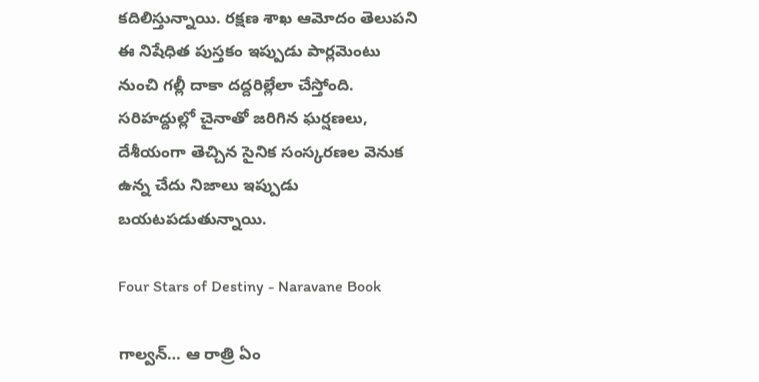కదిలిస్తున్నాయి. రక్షణ శాఖ ఆమోదం తెలుపని ఈ నిషేధిత పుస్తకం ఇప్పుడు పార్లమెంటు నుంచి గల్లీ దాకా దద్దరిల్లేలా చేస్తోంది. సరిహద్దుల్లో చైనాతో జరిగిన ఘర్షణలు, దేశీయంగా తెచ్చిన సైనిక సంస్కరణల వెనుక ఉన్న చేదు నిజాలు ఇప్పుడు బయటపడుతున్నాయి.

Four Stars of Destiny - Naravane Book

గాల్వన్… ఆ రాత్రి ఏం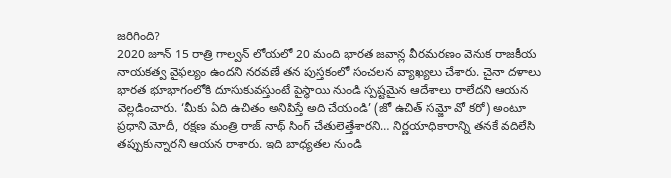జరిగింది?
2020 జూన్ 15 రాత్రి గాల్వన్ లోయలో 20 మంది భారత జవాన్ల వీరమరణం వెనుక రాజకీయ నాయకత్వ వైఫల్యం ఉందని నరవణే తన పుస్తకంలో సంచలన వ్యాఖ్యలు చేశారు. చైనా దళాలు భారత భూభాగంలోకి దూసుకువస్తుంటే పైస్థాయి నుండి స్పష్టమైన ఆదేశాలు రాలేదని ఆయన వెల్లడించారు. ‘మీకు ఏది ఉచితం అనిపిస్తే అది చేయండి’ (జో ఉచిత్ సమ్జో వో కరో) అంటూ ప్రధాని మోదీ, రక్షణ మంత్రి రాజ్ నాథ్ సింగ్ చేతులెత్తేశారని… నిర్ణయాధికారాన్ని తనకే వదిలేసి తప్పుకున్నారని ఆయన రాశారు. ఇది బాధ్యతల నుండి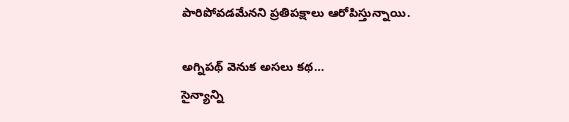పారిపోవడమేనని ప్రతిపక్షాలు ఆరోపిస్తున్నాయి.

అగ్నిపథ్ వెనుక అసలు కథ…
సైన్యాన్ని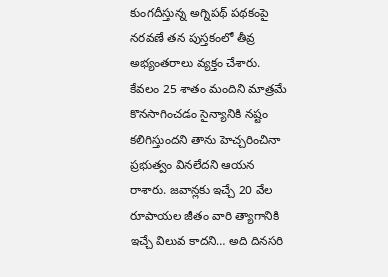కుంగదీస్తున్న అగ్నిపథ్ పథకంపై నరవణే తన పుస్తకంలో తీవ్ర అభ్యంతరాలు వ్యక్తం చేశారు. కేవలం 25 శాతం మందిని మాత్రమే కొనసాగించడం సైన్యానికి నష్టం కలిగిస్తుందని తాను హెచ్చరించినా ప్రభుత్వం వినలేదని ఆయన రాశారు. జవాన్లకు ఇచ్చే 20 వేల రూపాయల జీతం వారి త్యాగానికి ఇచ్చే విలువ కాదని… అది దినసరి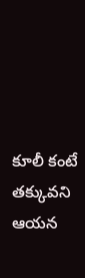కూలీ కంటే తక్కువని ఆయన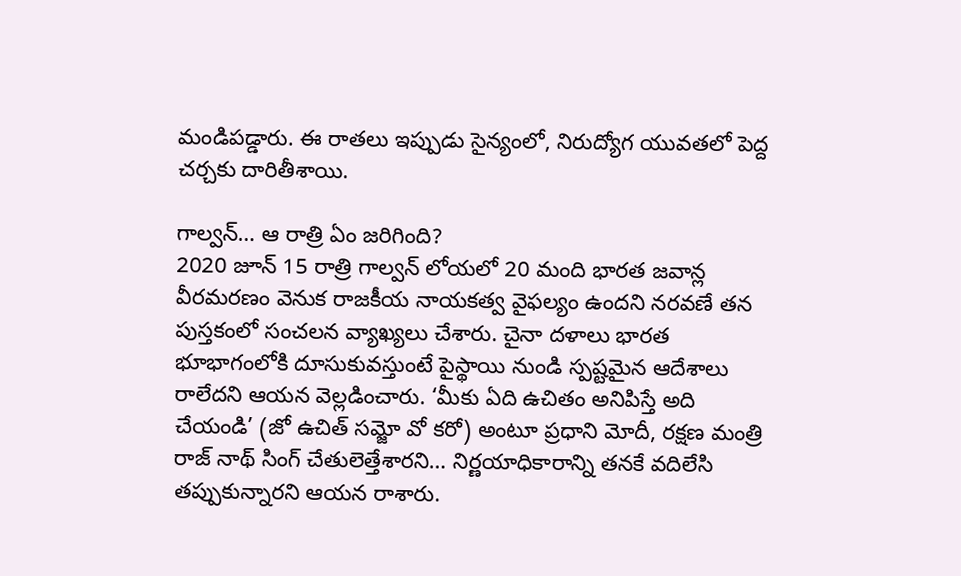మండిపడ్డారు. ఈ రాతలు ఇప్పుడు సైన్యంలో, నిరుద్యోగ యువతలో పెద్ద చర్చకు దారితీశాయి.

గాల్వన్… ఆ రాత్రి ఏం జరిగింది?
2020 జూన్ 15 రాత్రి గాల్వన్ లోయలో 20 మంది భారత జవాన్ల వీరమరణం వెనుక రాజకీయ నాయకత్వ వైఫల్యం ఉందని నరవణే తన పుస్తకంలో సంచలన వ్యాఖ్యలు చేశారు. చైనా దళాలు భారత భూభాగంలోకి దూసుకువస్తుంటే పైస్థాయి నుండి స్పష్టమైన ఆదేశాలు రాలేదని ఆయన వెల్లడించారు. ‘మీకు ఏది ఉచితం అనిపిస్తే అది చేయండి’ (జో ఉచిత్ సమ్జో వో కరో) అంటూ ప్రధాని మోదీ, రక్షణ మంత్రి రాజ్ నాథ్ సింగ్ చేతులెత్తేశారని… నిర్ణయాధికారాన్ని తనకే వదిలేసి తప్పుకున్నారని ఆయన రాశారు.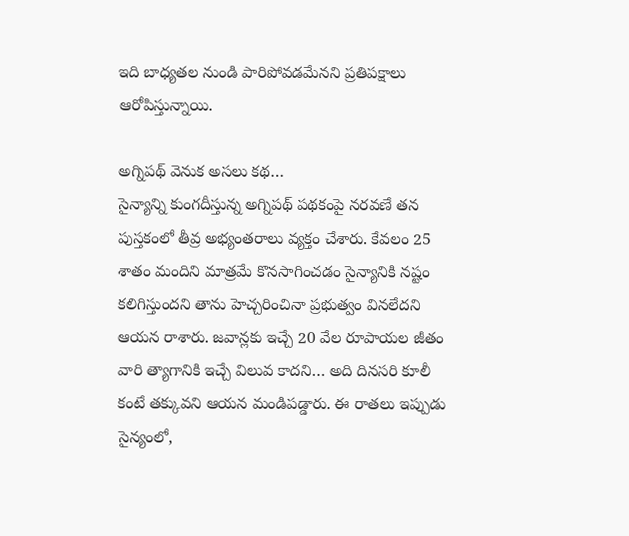ఇది బాధ్యతల నుండి పారిపోవడమేనని ప్రతిపక్షాలు ఆరోపిస్తున్నాయి.

అగ్నిపథ్ వెనుక అసలు కథ…
సైన్యాన్ని కుంగదీస్తున్న అగ్నిపథ్ పథకంపై నరవణే తన పుస్తకంలో తీవ్ర అభ్యంతరాలు వ్యక్తం చేశారు. కేవలం 25 శాతం మందిని మాత్రమే కొనసాగించడం సైన్యానికి నష్టం కలిగిస్తుందని తాను హెచ్చరించినా ప్రభుత్వం వినలేదని ఆయన రాశారు. జవాన్లకు ఇచ్చే 20 వేల రూపాయల జీతం వారి త్యాగానికి ఇచ్చే విలువ కాదని… అది దినసరి కూలీ కంటే తక్కువని ఆయన మండిపడ్డారు. ఈ రాతలు ఇప్పుడు సైన్యంలో,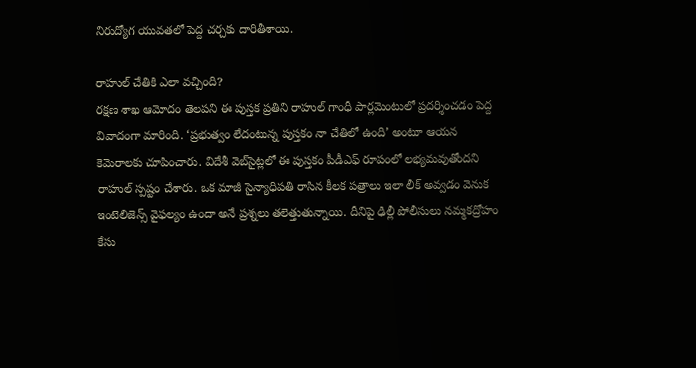నిరుద్యోగ యువతలో పెద్ద చర్చకు దారితీశాయి.

రాహుల్ చేతికి ఎలా వచ్చింది?
రక్షణ శాఖ ఆమోదం తెలపని ఈ పుస్తక ప్రతిని రాహుల్ గాంధీ పార్లమెంటులో ప్రదర్శించడం పెద్ద వివాదంగా మారింది. ‘ప్రభుత్వం లేదంటున్న పుస్తకం నా చేతిలో ఉంది’ అంటూ ఆయన కెమెరాలకు చూపించారు. విదేశీ వెబ్‌సైట్లలో ఈ పుస్తకం పీడీఎఫ్ రూపంలో లభ్యమవుతోందని రాహుల్ స్పష్టం చేశారు. ఒక మాజీ సైన్యాధిపతి రాసిన కీలక పత్రాలు ఇలా లీక్ అవ్వడం వెనుక ఇంటెలిజెన్స్ వైఫల్యం ఉందా అనే ప్రశ్నలు తలెత్తుతున్నాయి. దీనిపై ఢిల్లీ పోలీసులు నమ్మకద్రోహం కేసు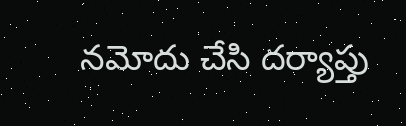నమోదు చేసి దర్యాప్తు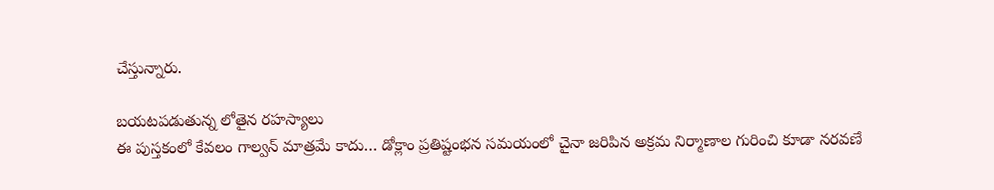చేస్తున్నారు.

బయటపడుతున్న లోతైన రహస్యాలు
ఈ పుస్తకంలో కేవలం గాల్వన్ మాత్రమే కాదు… డోక్లాం ప్రతిష్టంభన సమయంలో చైనా జరిపిన అక్రమ నిర్మాణాల గురించి కూడా నరవణే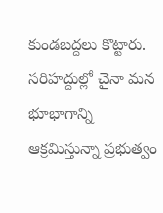కుండబద్దలు కొట్టారు. సరిహద్దుల్లో చైనా మన భూభాగాన్ని ఆక్రమిస్తున్నా ప్రభుత్వం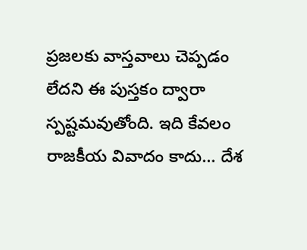ప్రజలకు వాస్తవాలు చెప్పడం లేదని ఈ పుస్తకం ద్వారా స్పష్టమవుతోంది. ఇది కేవలం రాజకీయ వివాదం కాదు… దేశ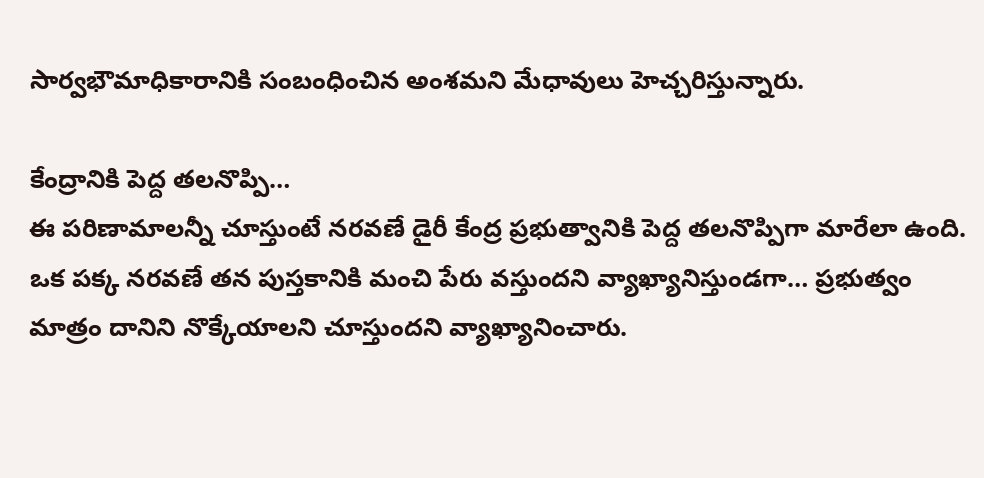సార్వభౌమాధికారానికి సంబంధించిన అంశమని మేధావులు హెచ్చరిస్తున్నారు.

కేంద్రానికి పెద్ద తలనొప్పి…
ఈ పరిణామాలన్నీ చూస్తుంటే నరవణే డైరీ కేంద్ర ప్రభుత్వానికి పెద్ద తలనొప్పిగా మారేలా ఉంది. ఒక పక్క నరవణే తన పుస్తకానికి మంచి పేరు వస్తుందని వ్యాఖ్యానిస్తుండగా… ప్రభుత్వం మాత్రం దానిని నొక్కేయాలని చూస్తుందని వ్యాఖ్యానించారు.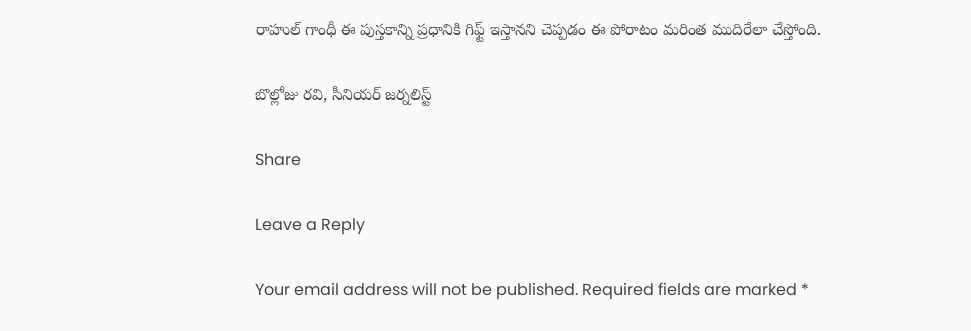రాహుల్ గాంధీ ఈ పుస్తకాన్ని ప్రధానికి గిఫ్ట్ ఇస్తానని చెప్పడం ఈ పోరాటం మరింత ముదిరేలా చేస్తోంది.

బొల్లోజు రవి, సీనియర్ జర్నలిస్ట్

Share

Leave a Reply

Your email address will not be published. Required fields are marked *